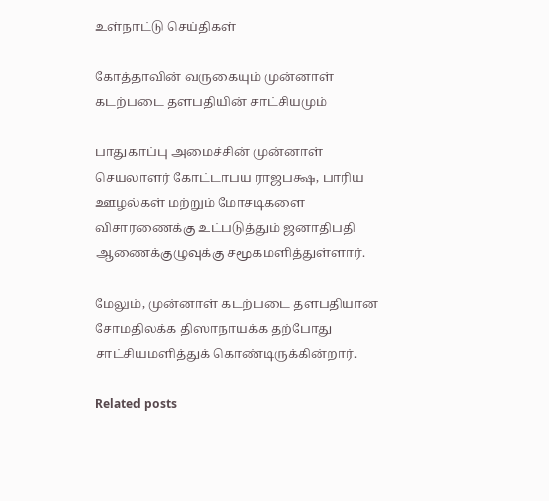உள்நாட்டு செய்திகள்

கோத்தாவின் வருகையும் முன்னாள் கடற்படை தளபதியின் சாட்சியமும்

பாதுகாப்பு அமைச்சின் முன்னாள் செயலாளர் கோட்டாபய ராஜபக்ஷ, பாரிய ஊழல்கள் மற்றும் மோசடிகளை விசாரணைக்கு உட்படுத்தும் ஜனாதிபதி ஆணைக்குழுவுக்கு சமூகமளித்துள்ளார்.

மேலும், முன்னாள் கடற்படை தளபதியான சோமதிலக்க திஸாநாயக்க தற்போது சாட்சியமளித்துக் கொண்டிருக்கின்றார்.

Related posts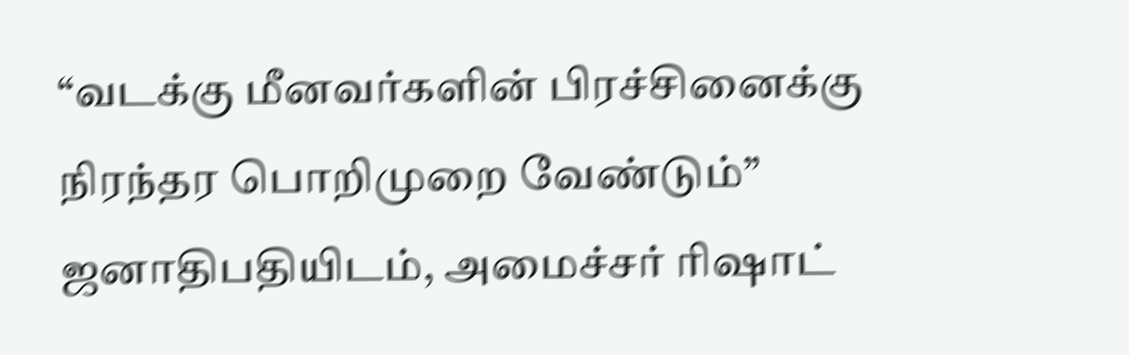“வடக்கு மீனவர்களின் பிரச்சினைக்கு நிரந்தர பொறிமுறை வேண்டும்” ஜனாதிபதியிடம், அமைச்சர் ரிஷாட்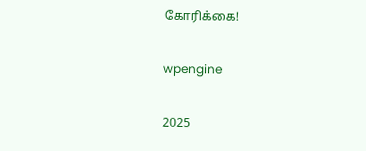கோரிக்கை!

wpengine

2025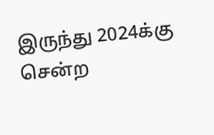இருந்து 2024க்கு சென்ற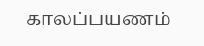காலப்பயணம்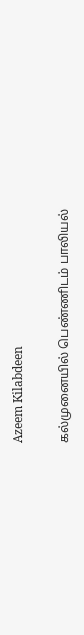Azeem Kilabdeen

கல்முனையில் பெண்ணிடம் பாலியல்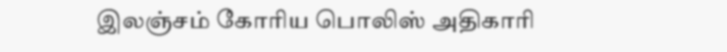இலஞ்சம் கோரிய பொலிஸ் அதிகாரி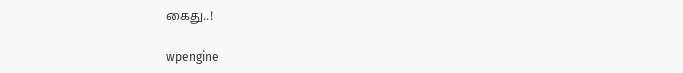கைது..!

wpengine